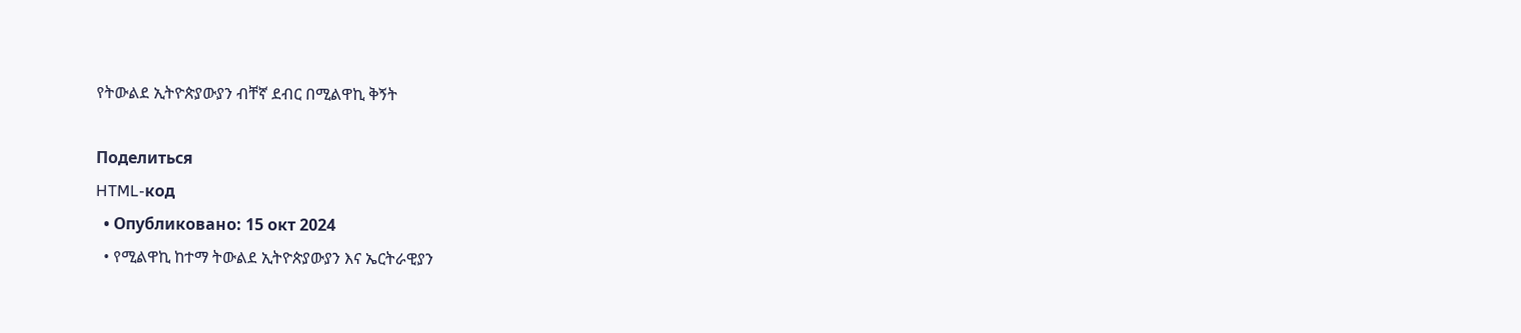የትውልደ ኢትዮጵያውያን ብቸኛ ደብር በሚልዋኪ ቅኝት

Поделиться
HTML-код
  • Опубликовано: 15 окт 2024
  • የሚልዋኪ ከተማ ትውልደ ኢትዮጵያውያን እና ኤርትራዊያን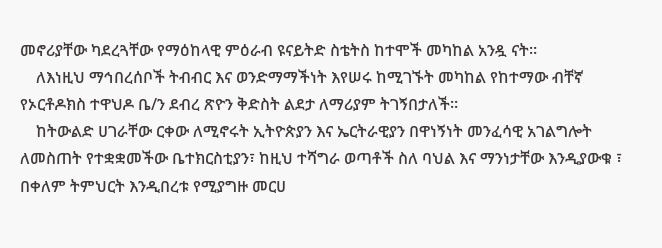መኖሪያቸው ካደረጓቸው የማዕከላዊ ምዕራብ ዩናይትድ ስቴትስ ከተሞች መካከል አንዷ ናት።
    ለእነዚህ ማኅበረሰቦች ትብብር እና ወንድማማችነት እየሠሩ ከሚገኙት መካከል የከተማው ብቸኛ የኦርቶዶክስ ተዋህዶ ቤ/ን ደብረ ጽዮን ቅድስት ልደታ ለማሪያም ትገኝበታለች።
    ከትውልድ ሀገራቸው ርቀው ለሚኖሩት ኢትዮጵያን እና ኤርትራዊያን በዋነኝነት መንፈሳዊ አገልግሎት ለመስጠት የተቋቋመችው ቤተክርስቲያን፣ ከዚህ ተሻግራ ወጣቶች ስለ ባህል እና ማንነታቸው እንዲያውቁ ፣ በቀለም ትምህርት እንዲበረቱ የሚያግዙ መርሀ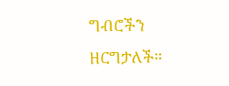ግብሮችን ዘርግታለች።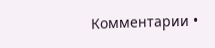Комментарии •